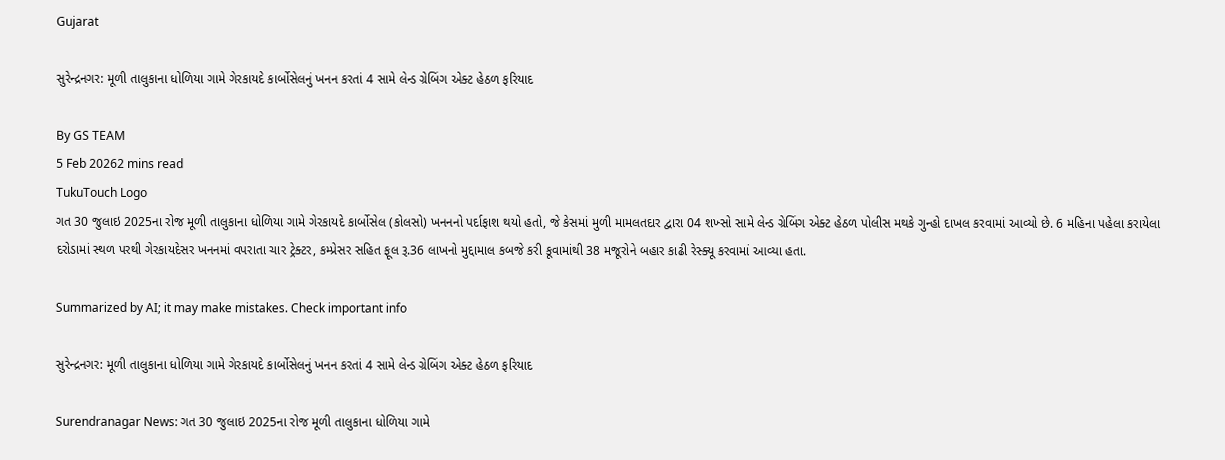Gujarat

સુરેન્દ્રનગર: મૂળી તાલુકાના ધોળિયા ગામે ગેરકાયદે કાર્બોસેલનું ખનન કરતાં 4 સામે લેન્ડ ગ્રેબિંગ એક્ટ હેઠળ ફરિયાદ

By GS TEAM
5 Feb 20262 mins read
TukuTouch Logo
ગત 30 જુલાઇ 2025ના રોજ મૂળી તાલુકાના ધોળિયા ગામે ગેરકાયદે કાર્બોસેલ (કોલસો) ખનનનો પર્દાફાશ થયો હતો, જે કેસમાં મુળી મામલતદાર દ્વારા 04 શખ્સો સામે લેન્ડ ગ્રેબિંગ એક્ટ હેઠળ પોલીસ મથકે ગુન્હો દાખલ કરવામાં આવ્યો છે. 6 મહિના પહેલા કરાયેલા દરોડામાં સ્થળ પરથી ગેરકાયદેસર ખનનમાં વપરાતા ચાર ટ્રેક્ટર, કમ્પ્રેસર સહિત ફૂલ રૂ.36 લાખનો મુદ્દામાલ કબજે કરી કૂવામાંથી 38 મજૂરોને બહાર કાઢી રેસ્ક્યૂ કરવામાં આવ્યા હતા.

Summarized by AI; it may make mistakes. Check important info

સુરેન્દ્રનગર: મૂળી તાલુકાના ધોળિયા ગામે ગેરકાયદે કાર્બોસેલનું ખનન કરતાં 4 સામે લેન્ડ ગ્રેબિંગ એક્ટ હેઠળ ફરિયાદ

Surendranagar News: ગત 30 જુલાઇ 2025ના રોજ મૂળી તાલુકાના ધોળિયા ગામે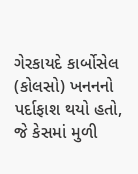ગેરકાયદે કાર્બોસેલ (કોલસો) ખનનનો પર્દાફાશ થયો હતો, જે કેસમાં મુળી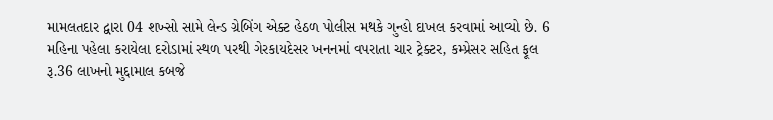મામલતદાર દ્વારા 04 શખ્સો સામે લેન્ડ ગ્રેબિંગ એક્ટ હેઠળ પોલીસ મથકે ગુન્હો દાખલ કરવામાં આવ્યો છે. 6 મહિના પહેલા કરાયેલા દરોડામાં સ્થળ પરથી ગેરકાયદેસર ખનનમાં વપરાતા ચાર ટ્રેક્ટર, કમ્પ્રેસર સહિત ફૂલ રૂ.36 લાખનો મુદ્દામાલ કબજે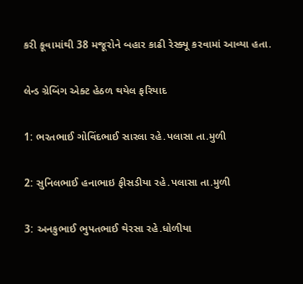કરી કૂવામાંથી 38 મજૂરોને બહાર કાઢી રેસ્ક્યૂ કરવામાં આવ્યા હતા.

લેન્ડ ગ્રેબિંગ એક્ટ હેઠળ થયેલ ફરિયાદ

1: ભરતભાઈ ગોવિંદભાઈ સારલા રહે.પલાસા તા.મુળી

2: સુનિલભાઈ હનાભાઇ ફીસડીયા રહે.પલાસા તા.મુળી

3: અનકુભાઈ ભુપતભાઈ થેરસા રહે.ધોળીયા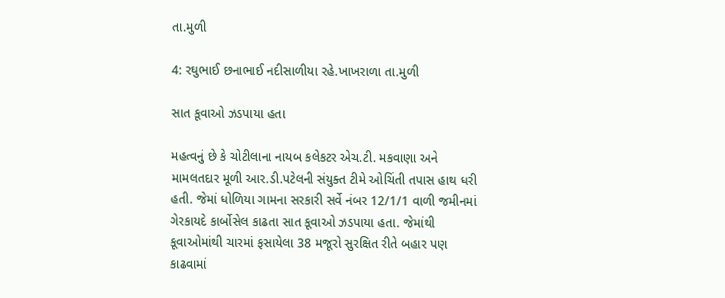તા.મુળી

4: રઘુભાઈ છનાભાઈ નદીસાળીયા રહે.ખાખરાળા તા.મુળી

સાત કૂવાઓ ઝડપાયા હતા

મહત્વનું છે કે ચોટીલાના નાયબ કલેકટર એચ.ટી. મકવાણા અને મામલતદાર મૂળી આર.ડી.પટેલની સંયુક્ત ટીમે ઓચિંતી તપાસ હાથ ધરી હતી. જેમાં ધોળિયા ગામના સરકારી સર્વે નંબર 12/1/1 વાળી જમીનમાં ગેરકાયદે કાર્બોસેલ કાઢતા સાત કૂવાઓ ઝડપાયા હતા. જેમાંથી કૂવાઓમાંથી ચારમાં ફસાયેલા 38 મજૂરો સુરક્ષિત રીતે બહાર પણ કાઢવામાં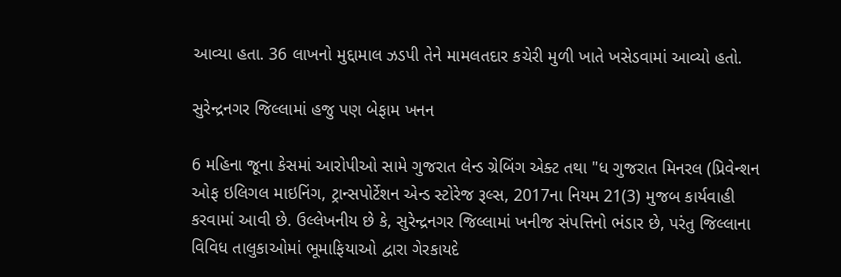આવ્યા હતા. 36 લાખનો મુદ્દામાલ ઝડપી તેને મામલતદાર કચેરી મુળી ખાતે ખસેડવામાં આવ્યો હતો.

સુરેન્દ્રનગર જિલ્લામાં હજુ પણ બેફામ ખનન

6 મહિના જૂના કેસમાં આરોપીઓ સામે ગુજરાત લેન્ડ ગ્રેબિંગ એક્ટ તથા "ધ ગુજરાત મિનરલ (પ્રિવેન્શન ઓફ ઇલિગલ માઇનિંગ, ટ્રાન્સપોર્ટેશન એન્ડ સ્ટોરેજ રૂલ્સ, 2017ના નિયમ 21(3) મુજબ કાર્યવાહી કરવામાં આવી છે. ઉલ્લેખનીય છે કે, સુરેન્દ્રનગર જિલ્લામાં ખનીજ સંપત્તિનો ભંડાર છે, પરંતુ જિલ્લાના વિવિધ તાલુકાઓમાં ભૂમાફિયાઓ દ્વારા ગેરકાયદે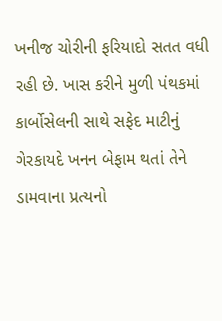ખનીજ ચોરીની ફરિયાદો સતત વધી રહી છે. ખાસ કરીને મુળી પંથકમાં કાર્બોસેલની સાથે સફેદ માટીનું ગેરકાયદે ખનન બેફામ થતાં તેને ડામવાના પ્રત્યનો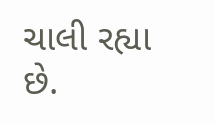ચાલી રહ્યા છે.